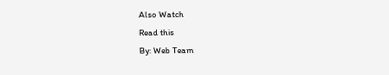Also Watch
Read this
By: Web Team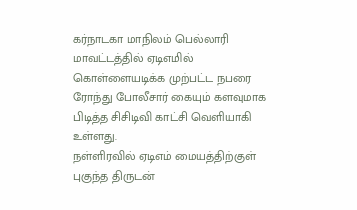கர்நாடகா மாநிலம் பெல்லாரி மாவட்டத்தில் ஏடிஎமில் கொள்ளையடிக்க முற்பட்ட நபரை ரோந்து போலீசார் கையும் களவுமாக பிடித்த சிசிடிவி காட்சி வெளியாகி உள்ளது.
நள்ளிரவில் ஏடிஎம் மையத்திற்குள் புகுந்த திருடன்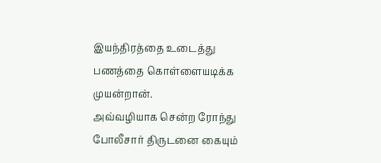இயந்திரத்தை உடைத்து பணத்தை கொள்ளையடிக்க முயன்றான்.
அவ்வழியாக சென்ற ரோந்து போலீசார் திருடனை கையும்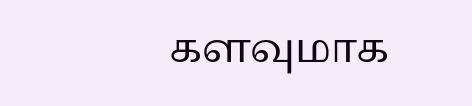களவுமாக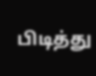பிடித்து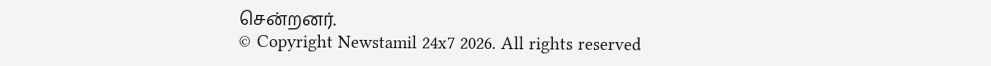சென்றனர்.
© Copyright Newstamil 24x7 2026. All rights reserved